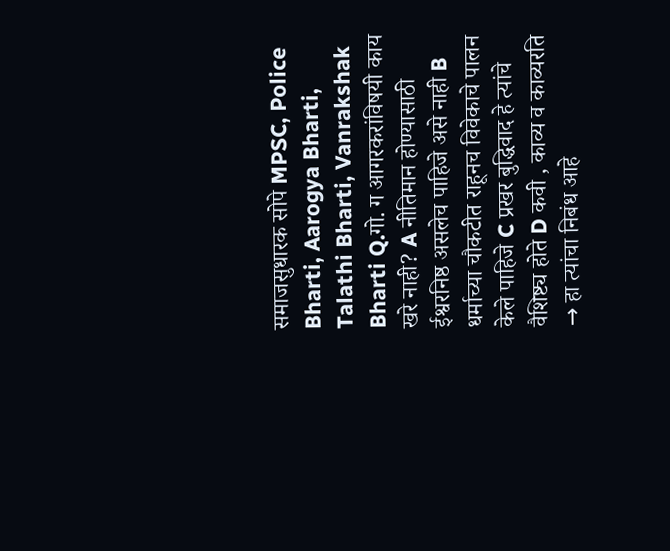समाजसुधारक सोपे MPSC, Police Bharti, Aarogya Bharti, Talathi Bharti, Vanrakshak Bharti Q.गो. ग आगरकरांविषयी काय खरे नाही? A नीतिमान होण्यासाठी ईश्वरनिष्ठ असलेच पाहिजे असे नाही B धर्माच्या चौकटीत राहूनच विवेकाचे पालन केले पाहिजे C प्रखर बुद्धिवाद हे त्यांचे वैशिष्ट्य होते D कवी , काव्य व काव्यरति → हा त्यांचा निबंध आहे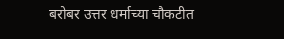बरोबर उत्तर धर्माच्या चौकटीत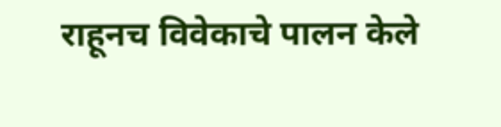राहूनच विवेकाचे पालन केले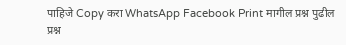पाहिजे Copy करा WhatsApp Facebook Print मागील प्रश्न पुढील प्रश्न